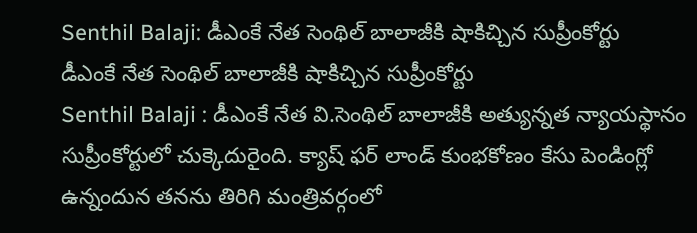Senthil Balaji: డీఎంకే నేత సెంథిల్ బాలాజీకి షాకిచ్చిన సుప్రీంకోర్టు
డీఎంకే నేత సెంథిల్ బాలాజీకి షాకిచ్చిన సుప్రీంకోర్టు
Senthil Balaji : డీఎంకే నేత వి.సెంథిల్ బాలాజీకి అత్యున్నత న్యాయస్థానం సుప్రీంకోర్టులో చుక్కెదురైంది. క్యాష్ ఫర్ లాండ్ కుంభకోణం కేసు పెండింగ్లో ఉన్నందున తనను తిరిగి మంత్రివర్గంలో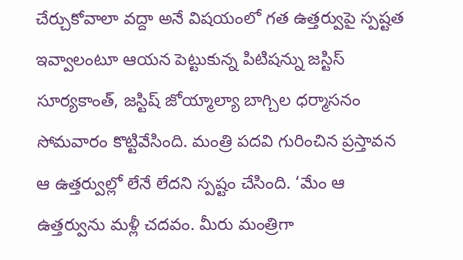చేర్చుకోవాలా వద్దా అనే విషయంలో గత ఉత్తర్వుపై స్పష్టత ఇవ్వాలంటూ ఆయన పెట్టుకున్న పిటిషన్ను జస్టిస్ సూర్యకాంత్, జస్టిష్ జోయ్మాల్యా బాగ్చిల ధర్మాసనం సోమవారం కొట్టివేసింది. మంత్రి పదవి గురించిన ప్రస్తావన ఆ ఉత్తర్వుల్లో లేనే లేదని స్పష్టం చేసింది. ‘మేం ఆ ఉత్తర్వును మళ్లీ చదవం. మీరు మంత్రిగా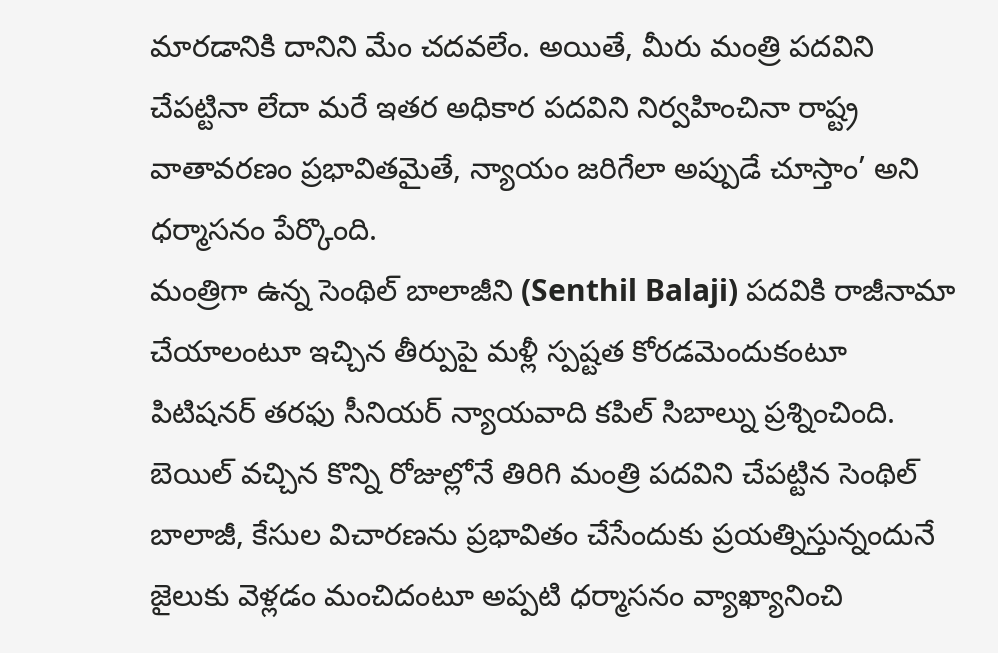మారడానికి దానిని మేం చదవలేం. అయితే, మీరు మంత్రి పదవిని చేపట్టినా లేదా మరే ఇతర అధికార పదవిని నిర్వహించినా రాష్ట్ర వాతావరణం ప్రభావితమైతే, న్యాయం జరిగేలా అప్పుడే చూస్తాం’ అని ధర్మాసనం పేర్కొంది.
మంత్రిగా ఉన్న సెంథిల్ బాలాజీని (Senthil Balaji) పదవికి రాజీనామా చేయాలంటూ ఇచ్చిన తీర్పుపై మళ్లీ స్పష్టత కోరడమెందుకంటూ పిటిషనర్ తరఫు సీనియర్ న్యాయవాది కపిల్ సిబాల్ను ప్రశ్నించింది. బెయిల్ వచ్చిన కొన్ని రోజుల్లోనే తిరిగి మంత్రి పదవిని చేపట్టిన సెంథిల్ బాలాజీ, కేసుల విచారణను ప్రభావితం చేసేందుకు ప్రయత్నిస్తున్నందునే జైలుకు వెళ్లడం మంచిదంటూ అప్పటి ధర్మాసనం వ్యాఖ్యానించి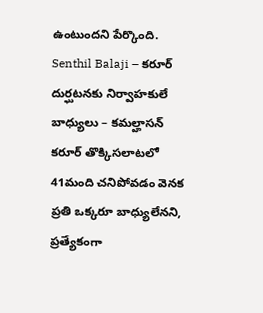ఉంటుందని పేర్కొంది.
Senthil Balaji – కరూర్ దుర్ఘటనకు నిర్వాహకులే బాధ్యులు – కమల్హాసన్
కరూర్ తొక్కిసలాటలో 41మంది చనిపోవడం వెనక ప్రతి ఒక్కరూ బాధ్యులేనని, ప్రత్యేకంగా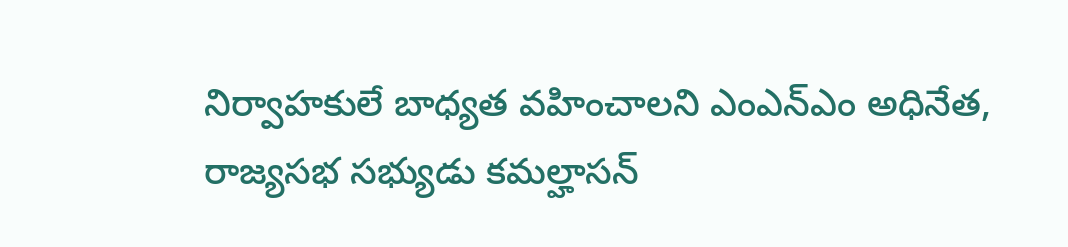నిర్వాహకులే బాధ్యత వహించాలని ఎంఎన్ఎం అధినేత, రాజ్యసభ సభ్యుడు కమల్హాసన్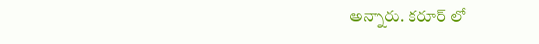అన్నారు. కరూర్ లో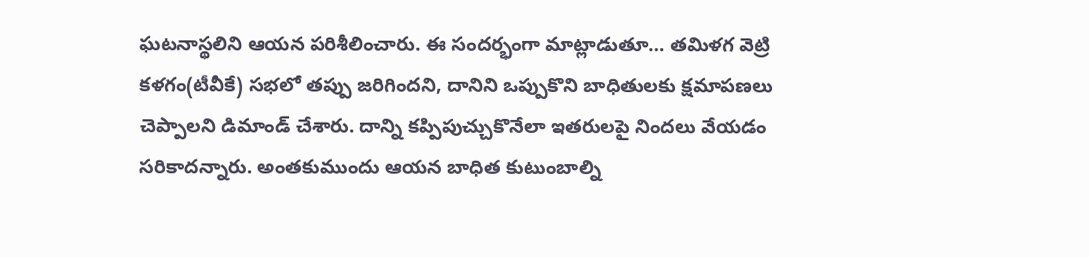ఘటనాస్థలిని ఆయన పరిశీలించారు. ఈ సందర్భంగా మాట్లాడుతూ… తమిళగ వెట్రి కళగం(టీవీకే) సభలో తప్పు జరిగిందని, దానిని ఒప్పుకొని బాధితులకు క్షమాపణలు చెప్పాలని డిమాండ్ చేశారు. దాన్ని కప్పిపుచ్చుకొనేలా ఇతరులపై నిందలు వేయడం సరికాదన్నారు. అంతకుముందు ఆయన బాధిత కుటుంబాల్ని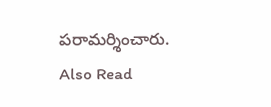పరామర్శించారు.
Also Read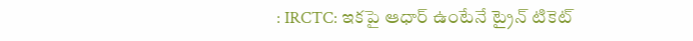: IRCTC: ఇకపై ఆధార్ ఉంటేనే ట్రైన్ టికెట్